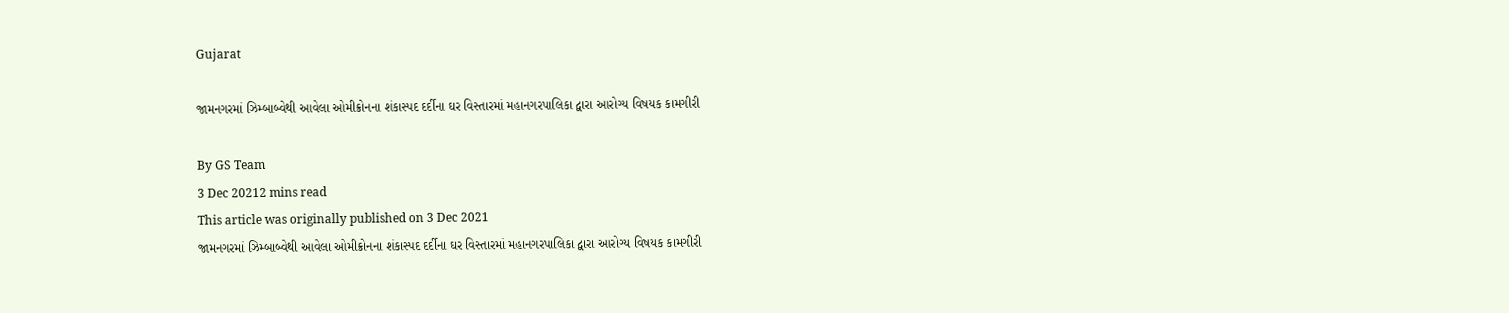Gujarat

જામનગરમાં ઝિમ્બાબ્વેથી આવેલા ઓમીક્રોનના શંકાસ્પદ દર્દીના ઘર વિસ્તારમાં મહાનગરપાલિકા દ્વારા આરોગ્ય વિષયક કામગીરી

By GS Team
3 Dec 20212 mins read
This article was originally published on 3 Dec 2021
જામનગરમાં ઝિમ્બાબ્વેથી આવેલા ઓમીક્રોનના શંકાસ્પદ દર્દીના ઘર વિસ્તારમાં મહાનગરપાલિકા દ્વારા આરોગ્ય વિષયક કામગીરી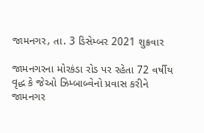જામનગર, તા. 3 ડિસેમ્બર 2021 શુક્રવાર

જામનગરના મોરકંડા રોડ પર રહેતા 72 વર્ષીય વૃદ્ધ કે જેઓ ઝિમ્બાબ્વેનો પ્રવાસ કરીને જામનગર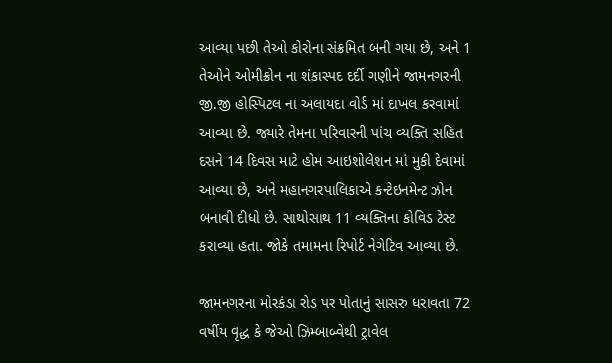આવ્યા પછી તેઓ કોરોના સંક્રમિત બની ગયા છે, અને 1 તેઓને ઓમીક્રોન ના શંકાસ્પદ દર્દી ગણીને જામનગરની જી.જી હોસ્પિટલ ના અલાયદા વોર્ડ માં દાખલ કરવામાં આવ્યા છે. જ્યારે તેમના પરિવારની પાંચ વ્યક્તિ સહિત દસને 14 દિવસ માટે હોમ આઇશોલેશન માં મુકી દેવામાં આવ્યા છે, અને મહાનગરપાલિકાએ કન્ટેઇનમેન્ટ ઝોન બનાવી દીધો છે. સાથોસાથ 11 વ્યક્તિના કોવિડ ટેસ્ટ કરાવ્યા હતા. જોકે તમામના રિપોર્ટ નેગેટિવ આવ્યા છે.

જામનગરના મોરકંડા રોડ પર પોતાનું સાસરુ ધરાવતા 72 વર્ષીય વૃદ્ધ કે જેઓ ઝિમ્બાબ્વેથી ટ્રાવેલ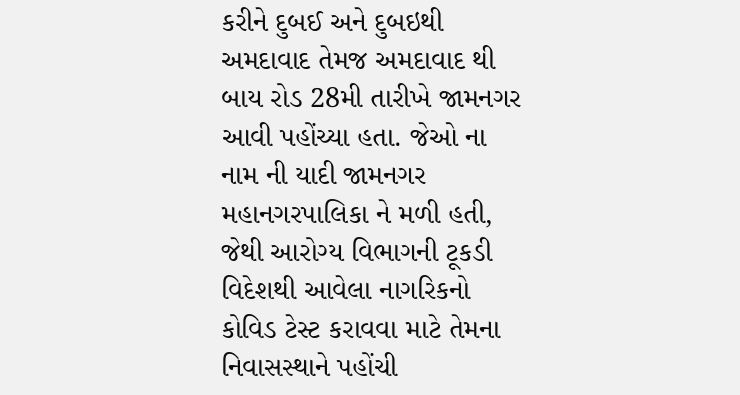કરીને દુબઈ અને દુબઇથી અમદાવાદ તેમજ અમદાવાદ થી બાય રોડ 28મી તારીખે જામનગર આવી પહોંચ્યા હતા. જેઓ ના નામ ની યાદી જામનગર મહાનગરપાલિકા ને મળી હતી, જેથી આરોગ્ય વિભાગની ટૂકડી વિદેશથી આવેલા નાગરિકનો કોવિડ ટેસ્ટ કરાવવા માટે તેમના નિવાસસ્થાને પહોંચી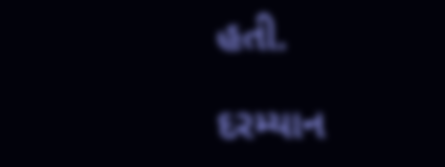હતી.

દરમ્યાન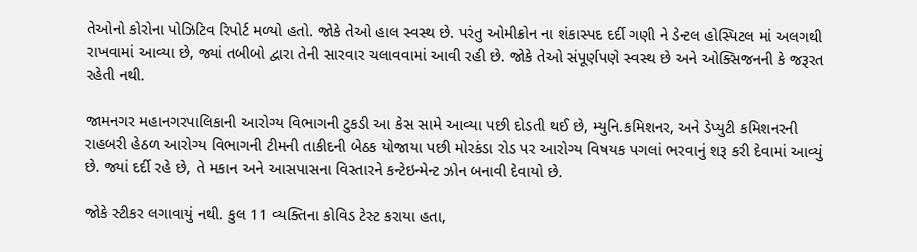તેઓનો કોરોના પોઝિટિવ રિપોર્ટ મળ્યો હતો. જોકે તેઓ હાલ સ્વસ્થ છે. પરંતુ ઓમીક્રોન ના શંકાસ્પદ દર્દી ગણી ને ડેન્ટલ હોસ્પિટલ માં અલગથી રાખવામાં આવ્યા છે, જ્યાં તબીબો દ્વારા તેની સારવાર ચલાવવામાં આવી રહી છે. જોકે તેઓ સંપૂર્ણપણે સ્વસ્થ છે અને ઓક્સિજનની કે જરૂરત રહેતી નથી.

જામનગર મહાનગરપાલિકાની આરોગ્ય વિભાગની ટુકડી આ કેસ સામે આવ્યા પછી દોડતી થઈ છે, મ્યુનિ.કમિશનર, અને ડેપ્યુટી કમિશનરની રાહબરી હેઠળ આરોગ્ય વિભાગની ટીમની તાકીદની બેઠક યોજાયા પછી મોરકંડા રોડ પર આરોગ્ય વિષયક પગલાં ભરવાનું શરૂ કરી દેવામાં આવ્યું છે. જ્યાં દર્દી રહે છે, તે મકાન અને આસપાસના વિસ્તારને કન્ટેઇન્મેન્ટ ઝોન બનાવી દેવાયો છે.

જોકે સ્ટીકર લગાવાયું નથી. કુલ 11 વ્યક્તિના કોવિડ ટેસ્ટ કરાયા હતા,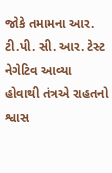જોકે તમામના આર. ટી.પી. સી. આર. ટેસ્ટ નેગેટિવ આવ્યા હોવાથી તંત્રએ રાહતનો શ્વાસ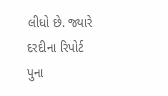લીધો છે. જ્યારે દરદીના રિપોર્ટ પુના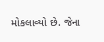મોકલાવ્યો છે. જેના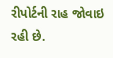રીપોર્ટની રાહ જોવાઇ રહી છે.